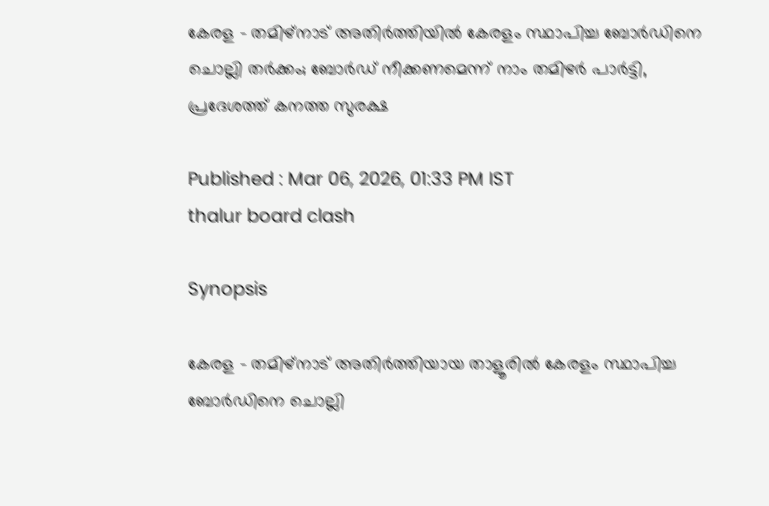കേരള - തമിഴ്നാട് അതിർത്തിയിൽ കേരളം സ്ഥാപിച്ച ബോർഡിനെ ചൊല്ലി തർക്കം; ബോർഡ് നീക്കണമെന്ന് നാം തമിഴർ പാർട്ടി, പ്രദേശത്ത് കനത്ത സുരക്ഷ

Published : Mar 06, 2026, 01:33 PM IST
thalur board clash

Synopsis

കേരള - തമിഴ്നാട് അതിർത്തിയായ താളൂരിൽ കേരളം സ്ഥാപിച്ച ബോർഡിനെ ചൊല്ലി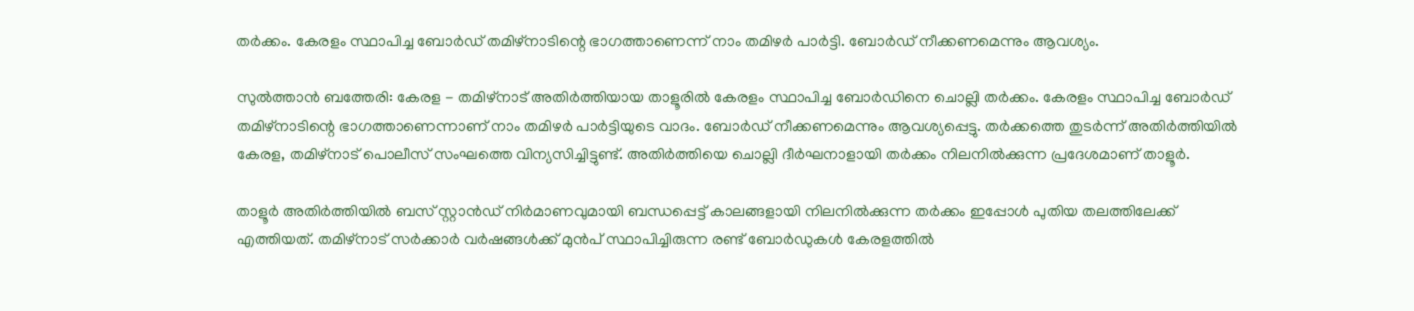തർക്കം. കേരളം സ്ഥാപിച്ച ബോർഡ് തമിഴ്നാടിന്റെ ഭാഗത്താണെന്ന് നാം തമിഴർ പാർട്ടി. ബോർഡ് നീക്കണമെന്നും ആവശ്യം.

സുല്‍ത്താന്‍ ബത്തേരി: കേരള - തമിഴ്നാട് അതിർത്തിയായ താളൂരിൽ കേരളം സ്ഥാപിച്ച ബോർഡിനെ ചൊല്ലി തർക്കം. കേരളം സ്ഥാപിച്ച ബോർഡ് തമിഴ്നാടിന്റെ ഭാഗത്താണെന്നാണ് നാം തമിഴർ പാർട്ടിയുടെ വാദം. ബോർഡ് നീക്കണമെന്നും ആവശ്യപ്പെട്ടു. തർക്കത്തെ തുടർന്ന് അതിർത്തിയിൽ കേരള, തമിഴ്നാട് പൊലീസ് സംഘത്തെ വിന്യസിച്ചിട്ടുണ്ട്. അതിർത്തിയെ ചൊല്ലി ദീർഘനാളായി തർക്കം നിലനിൽക്കുന്ന പ്രദേശമാണ് താളൂർ.

താളൂർ അതിർത്തിയിൽ ബസ് സ്റ്റാൻഡ് നിർമാണവുമായി ബന്ധപ്പെട്ട് കാലങ്ങളായി നിലനിൽക്കുന്ന തർക്കം ഇപ്പോൾ പുതിയ തലത്തിലേക്ക് എത്തിയത്. തമിഴ്നാട് സർക്കാർ വർഷങ്ങൾക്ക് മുൻപ് സ്ഥാപിച്ചിരുന്ന രണ്ട് ബോർഡുകൾ കേരളത്തിൽ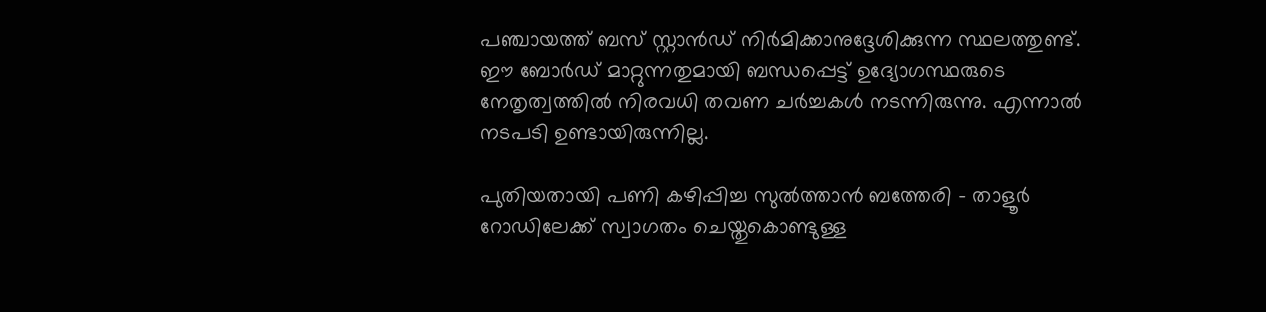പ‍ഞ്ചായത്ത് ബസ് സ്റ്റാൻഡ് നിർമിക്കാനുദ്ദേശിക്കുന്ന സ്ഥലത്തുണ്ട്. ഈ ബോർഡ് മാറ്റുന്നതുമായി ബന്ധപ്പെട്ട് ഉദ്യോഗസ്ഥരുടെ നേതൃത്വത്തിൽ നിരവധി തവണ ചർച്ചകൾ നടന്നിരുന്നു. എന്നാൽ നടപടി ഉണ്ടായിരുന്നില്ല.

പുതിയതായി പണി കഴിപ്പിച്ച സുൽത്താൻ ബത്തേരി - താളൂർ റോഡിലേക്ക് സ്വാഗതം ചെയ്തുകൊണ്ടുള്ള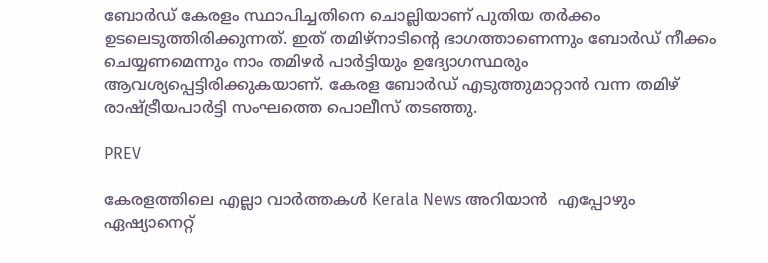ബോർഡ് കേരളം സ്ഥാപിച്ചതിനെ ചൊല്ലിയാണ് പുതിയ തർക്കം ഉടലെടുത്തിരിക്കുന്നത്. ഇത് തമിഴ്നാടിന്റെ ഭാഗത്താണെന്നും ബോർഡ് നീക്കം ചെയ്യണമെന്നും നാം തമിഴർ പാർട്ടിയും ഉദ്യോഗസ്ഥരും ആവശ്യപ്പെട്ടിരിക്കുകയാണ്. കേരള ബോർഡ് എടുത്തുമാറ്റാൻ വന്ന തമിഴ് രാഷ്ട്രീയപാർട്ടി സംഘത്തെ പൊലീസ് തടഞ്ഞു.

PREV

കേരളത്തിലെ എല്ലാ വാർത്തകൾ Kerala News അറിയാൻ  എപ്പോഴും ഏഷ്യാനെറ്റ്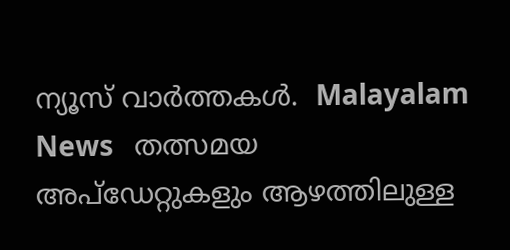ന്യൂസ് വാർത്തകൾ.  Malayalam News   തത്സമയ അപ്‌ഡേറ്റുകളും ആഴത്തിലുള്ള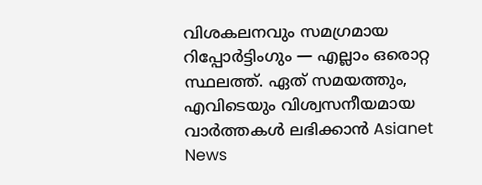വിശകലനവും സമഗ്രമായ റിപ്പോർട്ടിംഗും — എല്ലാം ഒരൊറ്റ സ്ഥലത്ത്. ഏത് സമയത്തും, എവിടെയും വിശ്വസനീയമായ വാർത്തകൾ ലഭിക്കാൻ Asianet News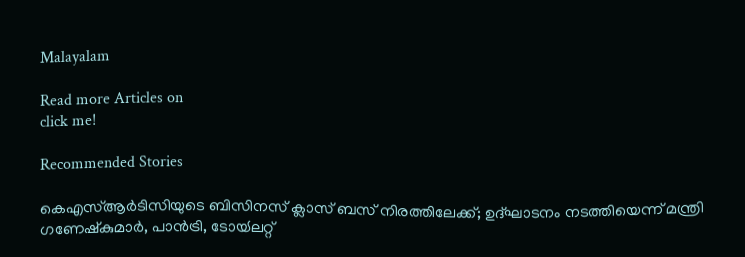Malayalam

Read more Articles on
click me!

Recommended Stories

കെഎസ്ആര്‍ടിസിയുടെ ബിസിനസ് ക്ലാസ് ബസ് നിരത്തിലേക്ക്; ഉദ്ഘാടനം നടത്തിയെന്ന് മന്ത്രി ഗണേഷ്‍കുമാര്‍, പാൻട്രി, ടോയ്‍ലറ്റ്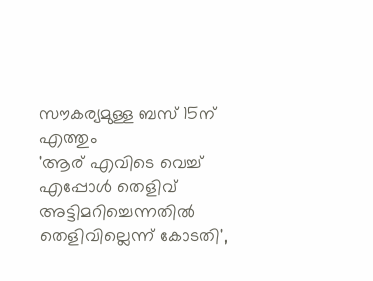സൗകര്യമുള്ള ബസ് 15ന് എത്തും
'ആര് എവിടെ വെച്ച് എപ്പോൾ തെളിവ് അട്ടിമറിച്ചെന്നതിൽ തെളിവില്ലെന്ന് കോടതി',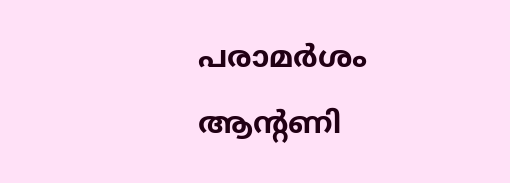പരാമർശം ആന്റണി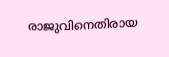രാജുവിനെതിരായ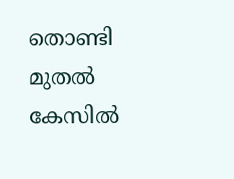തൊണ്ടി മുതൽ കേസിൽ